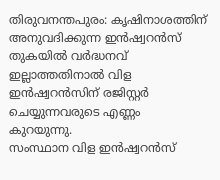തിരുവനന്തപുരം: കൃഷിനാശത്തിന് അനുവദിക്കുന്ന ഇൻഷ്വറൻസ് തുകയിൽ വർദ്ധനവ് ഇല്ലാത്തതിനാൽ വിള ഇൻഷ്വറൻസിന് രജിസ്റ്റർ ചെയ്യുന്നവരുടെ എണ്ണം കുറയുന്നു.
സംസ്ഥാന വിള ഇൻഷ്വറൻസ്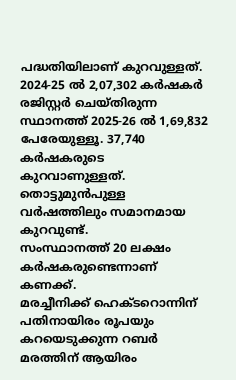പദ്ധതിയിലാണ് കുറവുള്ളത്. 2024-25 ൽ 2,07,302 കർഷകർ രജിസ്റ്റർ ചെയ്തിരുന്ന സ്ഥാനത്ത് 2025-26 ൽ 1,69,832 പേരേയുള്ളൂ. 37,740 കർഷകരുടെ കുറവാണുള്ളത്. തൊട്ടുമുൻപുള്ള വർഷത്തിലും സമാനമായ കുറവുണ്ട്.
സംസ്ഥാനത്ത് 20 ലക്ഷം കർഷകരുണ്ടെന്നാണ് കണക്ക്.
മരച്ചീനിക്ക് ഹെക്ടറൊന്നിന് പതിനായിരം രൂപയും കറയെടുക്കുന്ന റബർ മരത്തിന് ആയിരം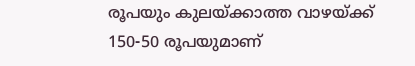രൂപയും കുലയ്ക്കാത്ത വാഴയ്ക്ക് 150-50 രൂപയുമാണ്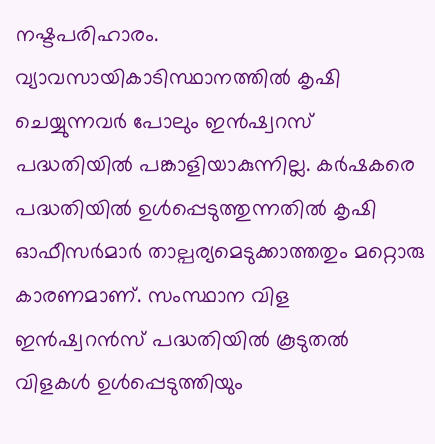നഷ്ടപരിഹാരം.
വ്യാവസായികാടിസ്ഥാനത്തിൽ കൃഷി ചെയ്യുന്നവർ പോലും ഇൻഷ്വറസ് പദ്ധതിയിൽ പങ്കാളിയാകുന്നില്ല. കർഷകരെ പദ്ധതിയിൽ ഉൾപ്പെടുത്തുന്നതിൽ കൃഷി ഓഫീസർമാർ താല്പര്യമെടുക്കാത്തതും മറ്റൊരു കാരണമാണ്. സംസ്ഥാന വിള ഇൻഷ്വറൻസ് പദ്ധതിയിൽ കൂടുതൽ വിളകൾ ഉൾപ്പെടുത്തിയും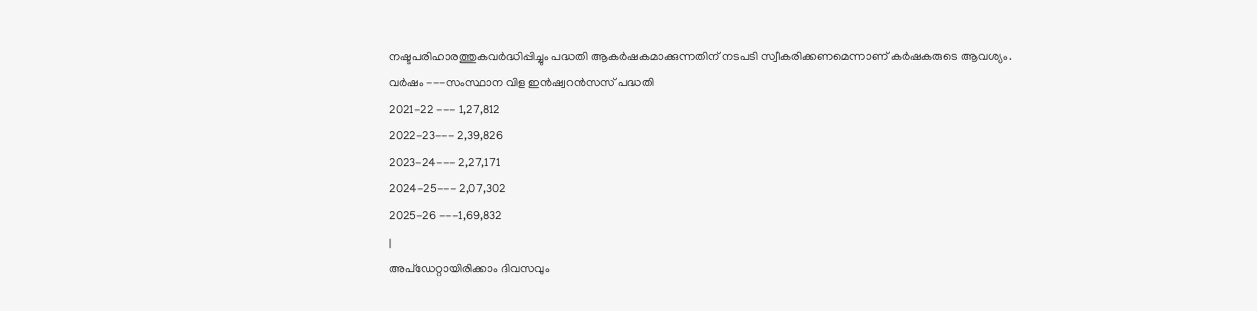നഷ്ടപരിഹാരത്തുകവർദ്ധിപ്പിച്ചും പദ്ധതി ആകർഷകമാക്കുന്നതിന് നടപടി സ്വീകരിക്കണമെന്നാണ് കർഷകരുടെ ആവശ്യം.
വർഷം ---സംസ്ഥാന വിള ഇൻഷ്വറൻസസ് പദ്ധതി
2021-22 --- 1,27,812
2022-23--- 2,39,826
2023-24--- 2,27,171
2024-25--- 2,07,302
2025-26 ---1,69,832
|
അപ്ഡേറ്റായിരിക്കാം ദിവസവും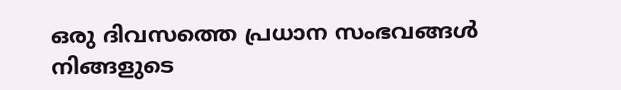ഒരു ദിവസത്തെ പ്രധാന സംഭവങ്ങൾ നിങ്ങളുടെ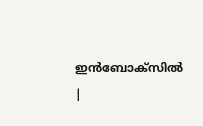ഇൻബോക്സിൽ |